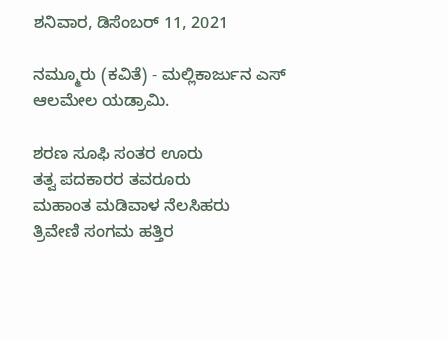ಶನಿವಾರ, ಡಿಸೆಂಬರ್ 11, 2021

ನಮ್ಮೂರು (ಕವಿತೆ) - ಮಲ್ಲಿಕಾರ್ಜುನ ಎಸ್ ಆಲಮೇಲ ಯಡ್ರಾಮಿ.

ಶರಣ ಸೂಫಿ ಸಂತರ ಊರು
ತತ್ವ ಪದಕಾರರ ತವರೂರು
ಮಹಾಂತ ಮಡಿವಾಳ ನೆಲಸಿಹರು
ತ್ರಿವೇಣಿ ಸಂಗಮ ಹತ್ತಿರ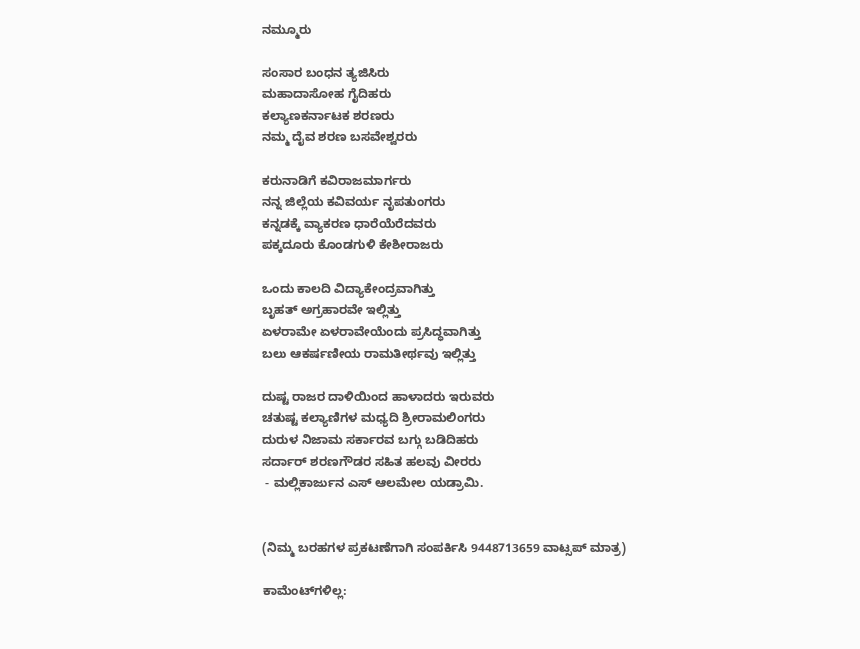ನಮ್ಮೂರು

ಸಂಸಾರ ಬಂಧನ ತ್ಯಜಿಸಿರು
ಮಹಾದಾಸೋಹ ಗೈದಿಹರು
ಕಲ್ಯಾಣಕರ್ನಾಟಕ ಶರಣರು
ನಮ್ಮ ದೈವ ಶರಣ ಬಸವೇಶ್ವರರು

ಕರುನಾಡಿಗೆ ಕವಿರಾಜಮಾರ್ಗರು
ನನ್ನ ಜಿಲ್ಲೆಯ ಕವಿವರ್ಯ ನೃಪತುಂಗರು
ಕನ್ನಡಕ್ಕೆ ವ್ಯಾಕರಣ ಧಾರೆಯೆರೆದವರು
ಪಕ್ಕದೂರು ಕೊಂಡಗುಳಿ ಕೇಶೀರಾಜರು

ಒಂದು ಕಾಲದಿ ವಿದ್ಯಾಕೇಂದ್ರವಾಗಿತ್ತು
ಬೃಹತ್ ಅಗ್ರಹಾರವೇ ಇಲ್ಲಿತ್ತು
ಏಳರಾಮೇ ಏಳರಾವೇಯೆಂದು ಪ್ರಸಿದ್ಧವಾಗಿತ್ತು
ಬಲು ಆಕರ್ಷಣೀಯ ರಾಮತೀರ್ಥವು ಇಲ್ಲಿತ್ತು

ದುಷ್ಟ ರಾಜರ ದಾಳಿಯಿಂದ ಹಾಳಾದರು ಇರುವರು
ಚತುಷ್ಟ ಕಲ್ಯಾಣಿಗಳ ಮಧ್ಯದಿ ಶ್ರೀರಾಮಲಿಂಗರು
ದುರುಳ ನಿಜಾಮ ಸರ್ಕಾರವ ಬಗ್ಗು ಬಡಿದಿಹರು
ಸರ್ದಾರ್ ಶರಣಗೌಡರ ಸಹಿತ ಹಲವು ವೀರರು
 - ಮಲ್ಲಿಕಾರ್ಜುನ ಎಸ್ ಆಲಮೇಲ ಯಡ್ರಾಮಿ.


(ನಿಮ್ಮ ಬರಹಗಳ ಪ್ರಕಟಣೆಗಾಗಿ ಸಂಪರ್ಕಿಸಿ 9448713659 ವಾಟ್ಸಪ್ ಮಾತ್ರ)

ಕಾಮೆಂಟ್‌ಗಳಿಲ್ಲ: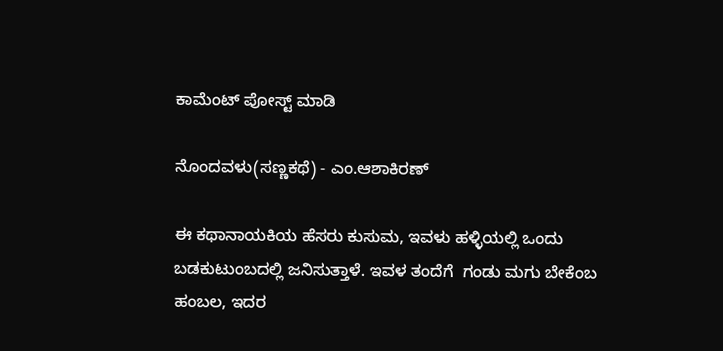ಕಾಮೆಂಟ್‌‌ ಪೋಸ್ಟ್‌ ಮಾಡಿ

ನೊಂದವಳು(ಸಣ್ಣಕಥೆ) - ಎಂ.ಆಶಾಕಿರಣ್

ಈ ಕಥಾನಾಯಕಿಯ ಹೆಸರು ಕುಸುಮ, ಇವಳು ಹಳ್ಳಿಯಲ್ಲಿ ಒಂದು ಬಡಕುಟುಂಬದಲ್ಲಿ ಜನಿಸುತ್ತಾಳೆ. ಇವಳ ತಂದೆಗೆ  ಗಂಡು ಮಗು ಬೇಕೆಂಬ ಹಂಬಲ, ಇದರ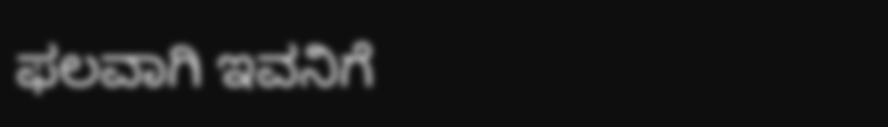ಫಲವಾಗಿ ಇವನಿಗೆ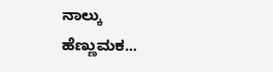ನಾಲ್ಕು ಹೆಣ್ಣುಮಕ...